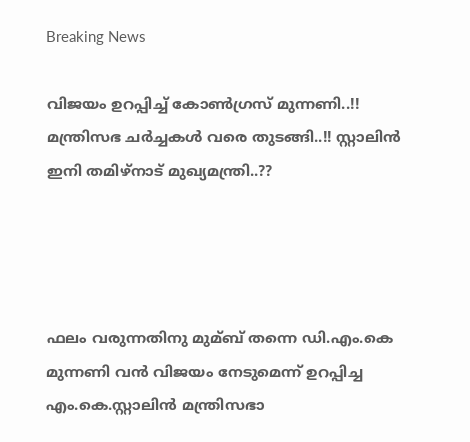Breaking News

വിജയം ഉറപ്പിച്ച്‌ കോൺഗ്രസ് മുന്നണി..!! മന്ത്രിസഭ ചര്‍ച്ചകള്‍ വരെ തുടങ്ങി..!! സ്റ്റാലിൻ ഇനി തമിഴ്നാട് മുഖ്യമന്ത്രി..??




ഫലം വരുന്നതിനു മുമ്ബ് തന്നെ ഡി.എം.കെ മുന്നണി വന്‍ വിജയം നേടുമെന്ന് ഉറപ്പിച്ച എം.കെ.സ്റ്റാലിന്‍ മന്ത്രിസഭാ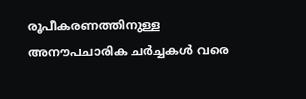രൂപീകരണത്തിനുള്ള അനൗപചാരിക ചര്‍ച്ചകള്‍ വരെ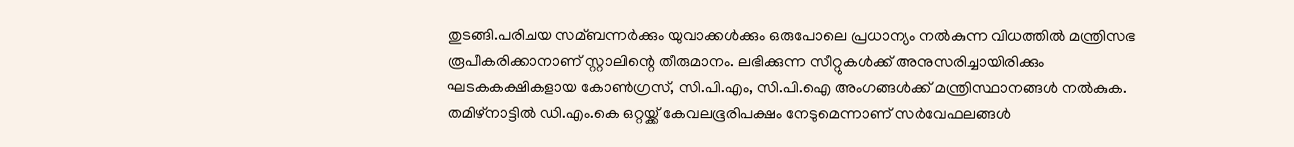തുടങ്ങി.പരിചയ സമ്ബന്നര്‍ക്കും യുവാക്കള്‍ക്കും ഒരുപോലെ പ്രധാന്യം നല്‍കുന്ന വിധത്തില്‍ മന്ത്രിസഭ രൂപീകരിക്കാനാണ് സ്റ്റാലിന്റെ തീരുമാനം. ലഭിക്കുന്ന സീറ്റുകള്‍ക്ക് അനുസരിച്ചായിരിക്കും ഘടകകക്ഷികളായ കോണ്‍ഗ്രസ്, സി.പി.എം, സി.പി.ഐ അംഗങ്ങള്‍ക്ക് മന്ത്രിസ്ഥാനങ്ങള്‍ നല്‍കുക. തമിഴ്നാട്ടില്‍ ഡി.എം.കെ ഒറ്റയ്ക്ക് കേവലഭൂരിപക്ഷം നേടുമെന്നാണ് സര്‍വേഫലങ്ങള്‍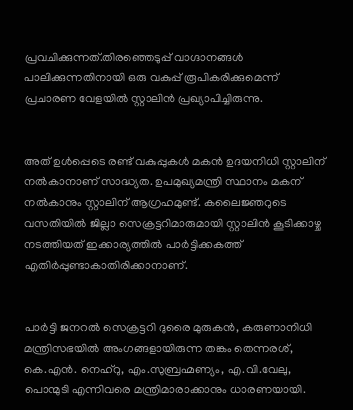പ്രവചിക്കുന്നത്.തിരഞ്ഞെടുപ്പ് വാഗ്ദാനങ്ങള്‍ പാലിക്കുന്നതിനായി ഒരു വകുപ്പ് രൂപികരിക്കുമെന്ന് പ്രചാരണ വേളയില്‍ സ്റ്റാലിന്‍ പ്രഖ്യാപിച്ചിരുന്നു.


അത് ഉള്‍പ്പെടെ രണ്ട് വകുപ്പുകള്‍ മകന്‍ ഉദയനിധി സ്റ്റാലിന് നല്‍കാനാണ് സാദ്ധ്യത. ഉപമുഖ്യമന്ത്രി സ്ഥാനം മകന് നല്‍കാനും സ്റ്റാലിന് ആഗ്രഹമുണ്ട്. കലൈജ്ഞറുടെ വസതിയില്‍ ജില്ലാ സെക്രട്ടറിമാരുമായി സ്റ്റാലിന്‍ കൂടിക്കാഴ്ച നടത്തിയത് ഇക്കാര്യത്തില്‍ പാര്‍ട്ടിക്കകത്ത് എതിര്‍പ്പുണ്ടാകാതിരിക്കാനാണ്.


പാര്‍ട്ടി ജനറല്‍ സെക്രട്ടറി ദുരൈ മുരുകന്‍, കരുണാനിധി മന്ത്രിസഭയില്‍ അംഗങ്ങളായിരുന്ന തങ്കം തെന്നരശ്, കെ.എന്‍. നെഹ്റു, എം.സുബ്രഹ്മണ്യം, എ.വി.വേലു, പൊന്മുടി എന്നിവരെ മന്ത്രിമാരാക്കാനും ധാരണയായി.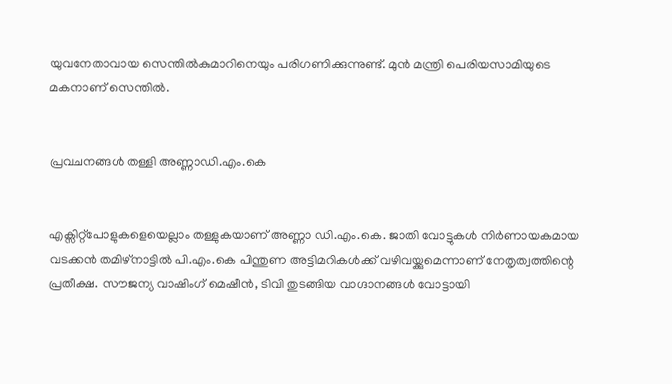യുവനേതാവായ സെന്തില്‍കുമാറിനെയും പരിഗണിക്കുന്നുണ്ട്. മുന്‍ മന്ത്രി പെരിയസാമിയുടെ മകനാണ് സെന്തില്‍.


പ്രവചനങ്ങള്‍ തള്ളി അണ്ണാഡി.എം.കെ


എക്സിറ്റ്പോളുകളെയെല്ലാം തള്ളുകയാണ് അണ്ണാ ഡി.എം.കെ. ജാതി വോട്ടുകള്‍ നിര്‍ണായകമായ വടക്കന്‍ തമിഴ്നാട്ടില്‍ പി.എം.കെ പിന്തുണ അട്ടിമറികള്‍ക്ക് വഴിവയ്ക്കുമെന്നാണ് നേതൃത്വത്തിന്റെ പ്രതീക്ഷ. സൗജന്യ വാഷിംഗ് മെഷീന്‍, ടിവി തുടങ്ങിയ വാഗ്ദാനങ്ങള്‍ വോട്ടായി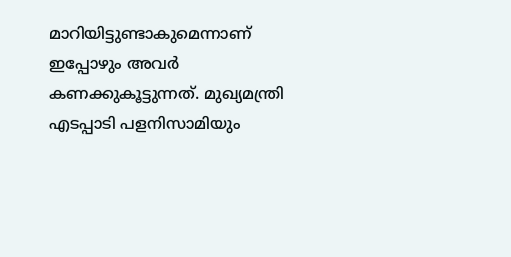മാറിയിട്ടുണ്ടാകുമെന്നാണ് ഇപ്പോഴും അവര്‍ കണക്കുകൂട്ടുന്നത്. മുഖ്യമന്ത്രി എടപ്പാടി പളനിസാമിയും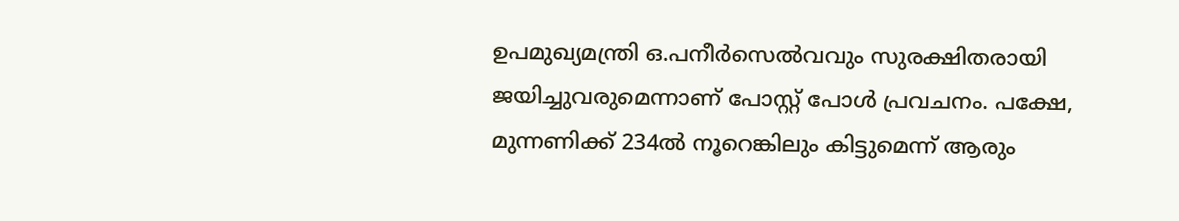ഉപമുഖ്യമന്ത്രി ഒ.പനീര്‍സെല്‍വവും സുരക്ഷിതരായി ജയിച്ചുവരുമെന്നാണ് പോസ്റ്റ് പോള്‍ പ്രവചനം. പക്ഷേ, മുന്നണിക്ക് 234ല്‍ നൂറെങ്കിലും കിട്ടുമെന്ന് ആരും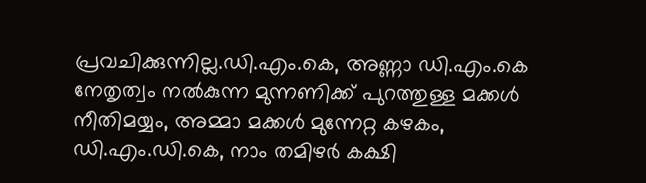പ്രവചിക്കുന്നില്ല.ഡി.എം.കെ, അണ്ണാ ഡി.എം.കെ നേതൃത്വം നല്‍കുന്ന മുന്നണിക്ക് പുറത്തുള്ള മക്കള്‍ നീതിമയ്യം, അമ്മാ മക്കള്‍ മുന്നേറ്റ കഴകം, ഡി.എം.ഡി.കെ, നാം തമിഴര്‍ കക്ഷി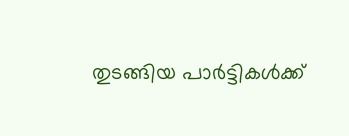തുടങ്ങിയ പാര്‍ട്ടികള്‍ക്ക്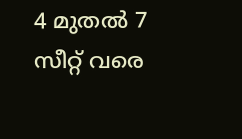4 മുതല്‍ 7 സീറ്റ് വരെ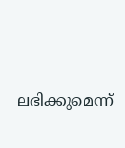ലഭിക്കുമെന്ന്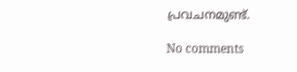പ്രവചനമുണ്ട്.

No comments